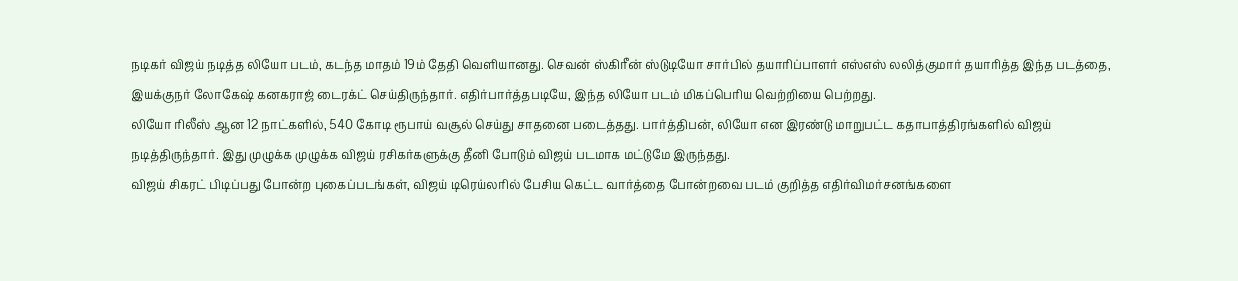நடிகர் விஜய் நடித்த லியோ படம், கடந்த மாதம் 19ம் தேதி வெளியானது. செவன் ஸ்கிரீன் ஸ்டுடியோ சார்பில் தயாரிப்பாளர் எஸ்எஸ் லலித்குமார் தயாரித்த இந்த படத்தை, இயக்குநர் லோகேஷ் கனகராஜ் டைரக்ட் செய்திருந்தார். எதிர்பார்த்தபடியே, இந்த லியோ படம் மிகப்பெரிய வெற்றியை பெற்றது.
லியோ ரிலீஸ் ஆன 12 நாட்களில், 540 கோடி ரூபாய் வசூல் செய்து சாதனை படைத்தது. பார்த்திபன், லியோ என இரண்டு மாறுபட்ட கதாபாத்திரங்களில் விஜய் நடித்திருந்தார். இது முழுக்க முழுக்க விஜய் ரசிகர்களுக்கு தீனி போடும் விஜய் படமாக மட்டுமே இருந்தது.
விஜய் சிகரட் பிடிப்பது போன்ற புகைப்படங்கள், விஜய் டிரெய்லரில் பேசிய கெட்ட வார்த்தை போன்றவை படம் குறித்த எதிர்விமர்சனங்களை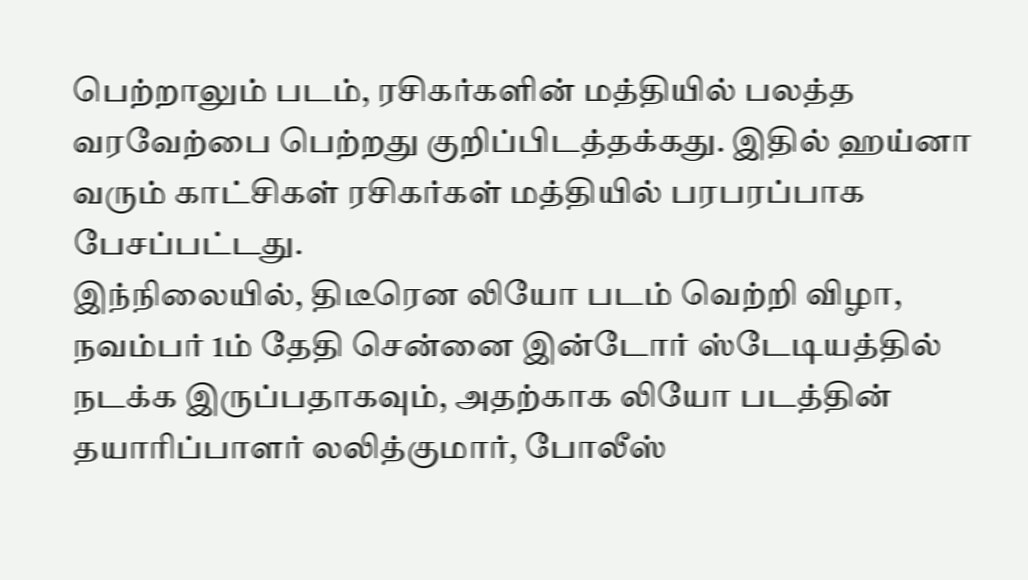பெற்றாலும் படம், ரசிகர்களின் மத்தியில் பலத்த வரவேற்பை பெற்றது குறிப்பிடத்தக்கது. இதில் ஹய்னா வரும் காட்சிகள் ரசிகர்கள் மத்தியில் பரபரப்பாக பேசப்பட்டது.
இந்நிலையில், திடீரென லியோ படம் வெற்றி விழா, நவம்பர் 1ம் தேதி சென்னை இன்டோர் ஸ்டேடியத்தில் நடக்க இருப்பதாகவும், அதற்காக லியோ படத்தின் தயாரிப்பாளர் லலித்குமார், போலீஸ்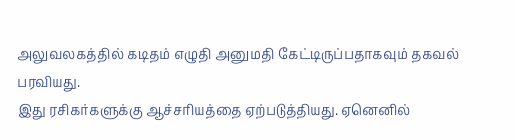அலுவலகத்தில் கடிதம் எழுதி அனுமதி கேட்டிருப்பதாகவும் தகவல் பரவியது.
இது ரசிகர்களுக்கு ஆச்சரியத்தை ஏற்படுத்தியது. ஏனெனில்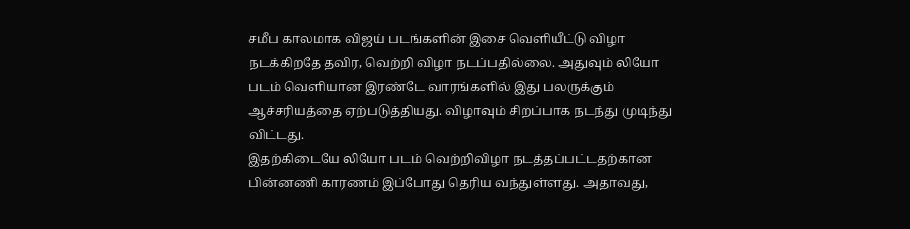சமீப காலமாக விஜய் படங்களின் இசை வெளியீட்டு விழா நடக்கிறதே தவிர, வெற்றி விழா நடப்பதில்லை. அதுவும் லியோ படம் வெளியான இரண்டே வாரங்களில் இது பலருக்கும் ஆச்சரியத்தை ஏற்படுத்தியது. விழாவும் சிறப்பாக நடந்து முடிந்து விட்டது.
இதற்கிடையே லியோ படம் வெற்றிவிழா நடத்தப்பட்டதற்கான பின்னணி காரணம் இப்போது தெரிய வந்துள்ளது. அதாவது,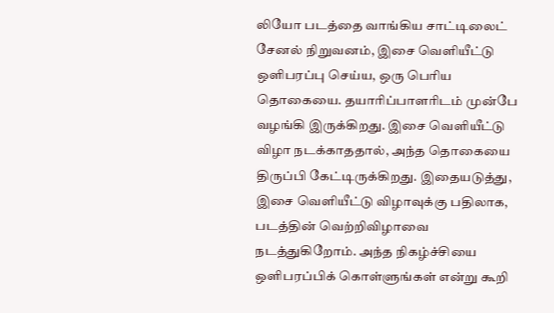லியோ படத்தை வாங்கிய சாட்டிலைட் சேனல் நிறுவனம், இசை வெளியீட்டு ஒளிபரப்பு செய்ய, ஒரு பெரிய தொகையை. தயாரிப்பாளரிடம் முன்பே வழங்கி இருக்கிறது. இசை வெளியீட்டு விழா நடக்காததால், அந்த தொகையை திருப்பி கேட்டிருக்கிறது. இதையடுத்து, இசை வெளியீட்டு விழாவுக்கு பதிலாக, படத்தின் வெற்றிவிழாவை நடத்துகிறோம். அந்த நிகழ்ச்சியை ஒளிபரப்பிக் கொள்ளுங்கள் என்று கூறி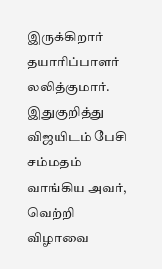இருக்கிறார் தயாரிப்பாளர் லலித்குமார். இதுகுறித்து விஜயிடம் பேசி சம்மதம் வாங்கிய அவர், வெற்றி விழாவை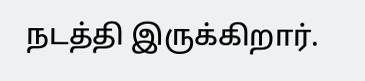நடத்தி இருக்கிறார்.